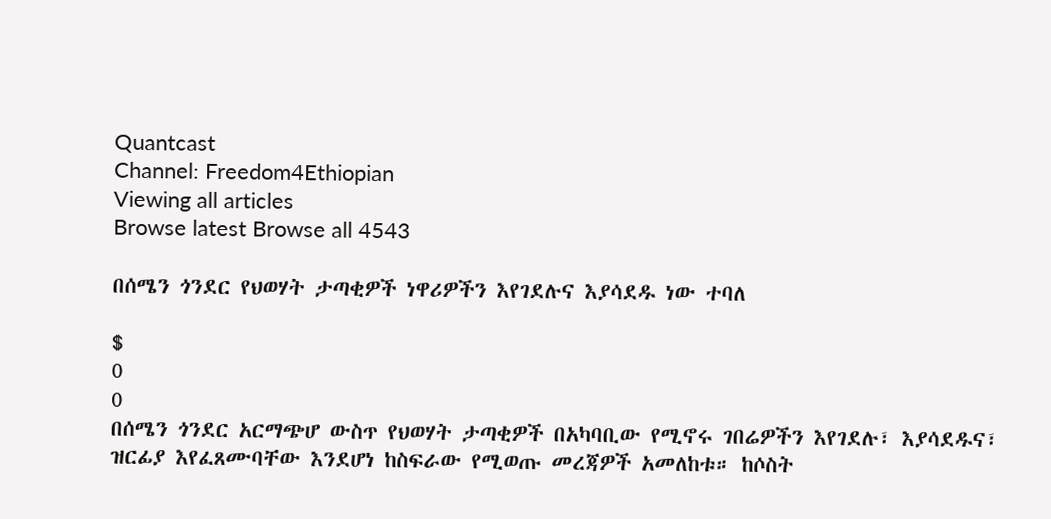Quantcast
Channel: Freedom4Ethiopian
Viewing all articles
Browse latest Browse all 4543

በሰሜን ጎንደር የህወሃት ታጣቂዎች ነዋሪዎችን እየገደሉና እያሳደዱ ነው ተባለ

$
0
0
በሰሜን ጎንደር አርማጭሆ ውስጥ የህወሃት ታጣቂዎች በአካባቢው የሚኖሩ ገበሬዎችን እየገደሉ፣ እያሳደዱና፣ ዝርፊያ እየፈጸሙባቸው እንደሆነ ከስፍራው የሚወጡ መረጃዎች አመለከቱ። ከሶስት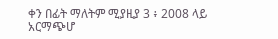ቀን በፊት ማለትም ሚያዚያ 3 ፥ 2008 ላይ አርማጭሆ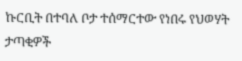ኩርቢት በተባለ ቦታ ተሰማርተው የነበሩ የህወሃት ታጣቂዎች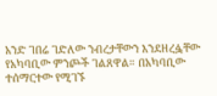አንድ ገበሬ ገድለው ንብረታቸውን እንደዘረፏቸው የአካባቢው ምንጮች ገልጸዋል። በአካባቢው ተሰማርተው የሚገኙ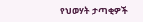የህወሃት ታጣቂዎች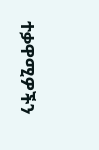ተቃዋሚዎችን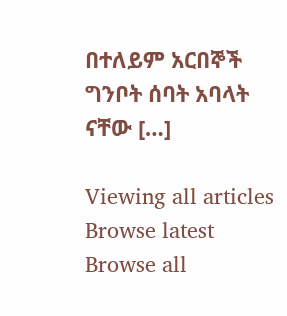በተለይም አርበኞች ግንቦት ሰባት አባላት ናቸው […]

Viewing all articles
Browse latest Browse all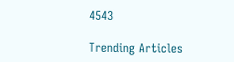4543

Trending Articles